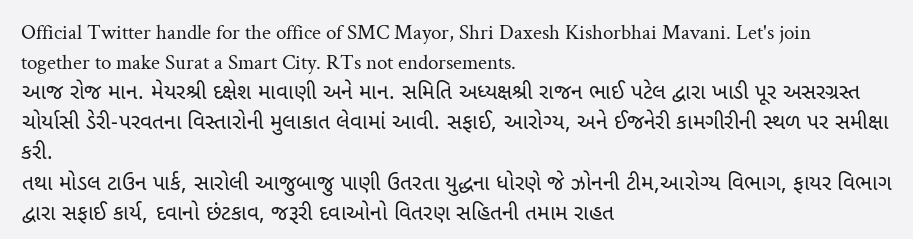Official Twitter handle for the office of SMC Mayor, Shri Daxesh Kishorbhai Mavani. Let's join together to make Surat a Smart City. RTs not endorsements.
આજ રોજ માન. મેયરશ્રી દક્ષેશ માવાણી અને માન. સમિતિ અધ્યક્ષશ્રી રાજન ભાઈ પટેલ દ્વારા ખાડી પૂર અસરગ્રસ્ત ચોર્યાસી ડેરી-પરવતના વિસ્તારોની મુલાકાત લેવામાં આવી. સફાઈ, આરોગ્ય, અને ઈજનેરી કામગીરીની સ્થળ પર સમીક્ષા કરી.
તથા મોડલ ટાઉન પાર્ક, સારોલી આજુબાજુ પાણી ઉતરતા યુદ્ધના ધોરણે જે ઝોનની ટીમ,આરોગ્ય વિભાગ, ફાયર વિભાગ દ્વારા સફાઈ કાર્ય, દવાનો છંટકાવ, જરૂરી દવાઓનો વિતરણ સહિતની તમામ રાહત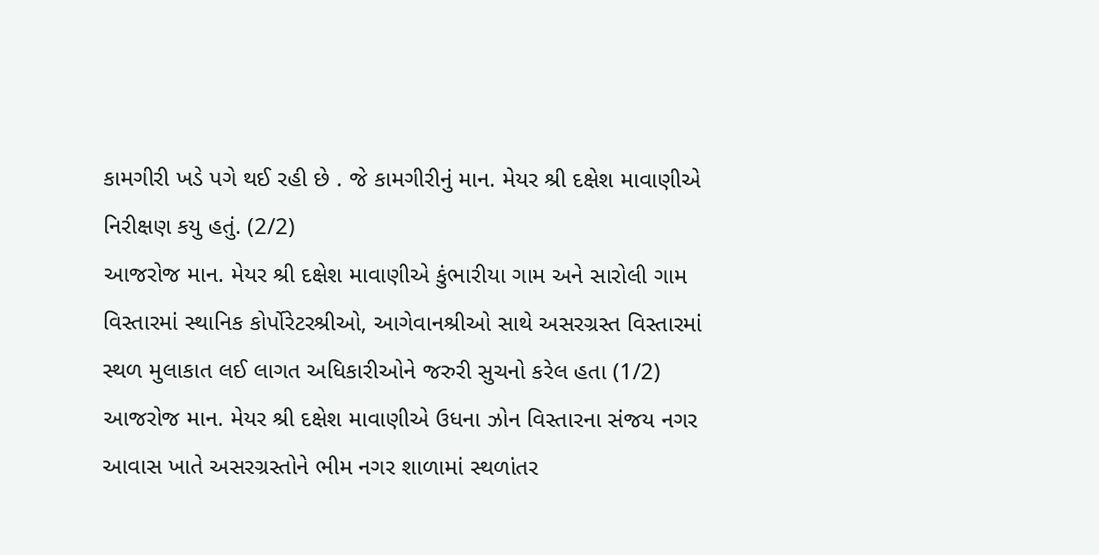કામગીરી ખડે પગે થઈ રહી છે . જે કામગીરીનું માન. મેયર શ્રી દક્ષેશ માવાણીએ નિરીક્ષણ કયુ હતું. (2/2)
આજરોજ માન. મેયર શ્રી દક્ષેશ માવાણીએ કુંભારીયા ગામ અને સારોલી ગામ વિસ્તારમાં સ્થાનિક કોર્પોરેટરશ્રીઓ, આગેવાનશ્રીઓ સાથે અસરગ્રસ્ત વિસ્તારમાં સ્થળ મુલાકાત લઈ લાગત અધિકારીઓને જરુરી સુચનો કરેલ હતા (1/2)
આજરોજ માન. મેયર શ્રી દક્ષેશ માવાણીએ ઉધના ઝોન વિસ્તારના સંજય નગર આવાસ ખાતે અસરગ્રસ્તોને ભીમ નગર શાળામાં સ્થળાંતર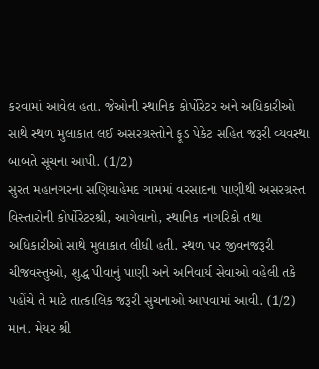કરવામાં આવેલ હતા. જેઓની સ્થાનિક કોર્પોરેટર અને અધિકારીઓ સાથે સ્થળ મુલાકાત લઈ અસરગ્રસ્તોને ફૂડ પેકેટ સહિત જરૂરી વ્યવસ્થા બાબતે સૂચના આપી. (1/2)
સુરત મહાનગરના સણિયાહેમદ ગામમાં વરસાદના પાણીથી અસરગ્રસ્ત વિસ્તારોની કોર્પોરેટરશ્રી, આગેવાનો, સ્થાનિક નાગરિકો તથા અધિકારીઓ સાથે મુલાકાત લીધી હતી. સ્થળ પર જીવનજરૂરી ચીજવસ્તુઓ, શુદ્ધ પીવાનું પાણી અને અનિવાર્ય સેવાઓ વહેલી તકે પહોંચે તે માટે તાત્કાલિક જરૂરી સુચનાઓ આપવામાં આવી. (1/2)
માન. મેયર શ્રી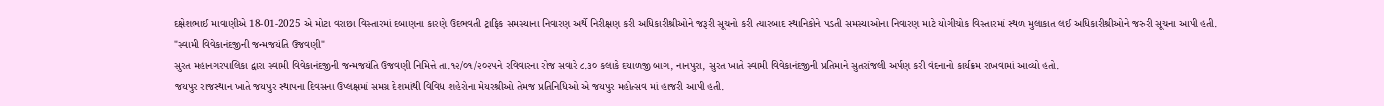દક્ષેશભાઈ માવાણીએ 18-01-2025 એ મોટા વરાછા વિસ્તારમાં દબાણના કારણે ઉદભવતી ટ્રાફિક સમસ્યાના નિવારણ અર્થે નિરીક્ષણ કરી અધિકારીશ્રીઓને જરૂરી સૂચનો કરી ત્યારબાદ સ્થાનિકોને પડતી સમસ્યાઓના નિવારણ માટે યોગીચોક વિસ્તારમાં સ્થળ મુલાકાત લઈ અધિકારીશ્રીઓને જરુરી સૂચના આપી હતી.
"સ્વામી વિવેકાનંદજીની જન્મજયંતિ ઉજવણી"
સુરત મહાનગરપાલિકા દ્વારા સ્વામી વિવેકાનંદજીની જન્મજયંતિ ઉજવણી નિમિત્તે તા.૧૨/૦૧/૨૦૨૫ને રવિવારના રોજ સવારે ૮.૩૦ કલાકે દયાળજી બાગ, નાનપુરા, સુરત ખાતે સ્વામી વિવેકાનંદજીની પ્રતિમાને સુતરાંજલી અર્પણ કરી વંદનાનો કાર્યક્રમ રાખવામાં આવ્યો હતો.
જયપુર રાજસ્થાન ખાતે જયપુર સ્થાપના દિવસના ઉપ્લક્ષમાં સમગ્ર દેશમાંથી વિવિધ શહેરોના મેયરશ્રીઓ તેમજ પ્રતિનિધિઓ એ જયપુર મહોત્સવ માં હાજરી આપી હતી.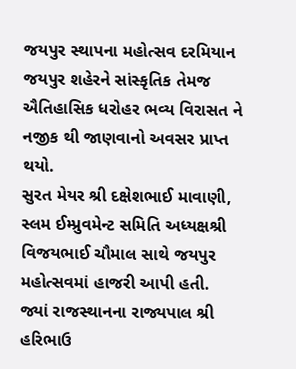જયપુર સ્થાપના મહોત્સવ દરમિયાન જયપુર શહેરને સાંસ્કૃતિક તેમજ ઐતિહાસિક ધરોહર ભવ્ય વિરાસત ને નજીક થી જાણવાનો અવસર પ્રાપ્ત થયો.
સુરત મેયર શ્રી દક્ષેશભાઈ માવાણી, સ્લમ ઈમ્પ્રુવમેન્ટ સમિતિ અધ્યક્ષશ્રી વિજયભાઈ ચૌમાલ સાથે જયપુર મહોત્સવમાં હાજરી આપી હતી.
જ્યાં રાજસ્થાનના રાજ્યપાલ શ્રી હરિભાઉ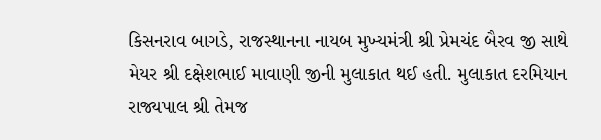કિસનરાવ બાગડે, રાજસ્થાનના નાયબ મુખ્યમંત્રી શ્રી પ્રેમચંદ બૈરવ જી સાથે મેયર શ્રી દક્ષેશભાઈ માવાણી જીની મુલાકાત થઈ હતી. મુલાકાત દરમિયાન રાજ્યપાલ શ્રી તેમજ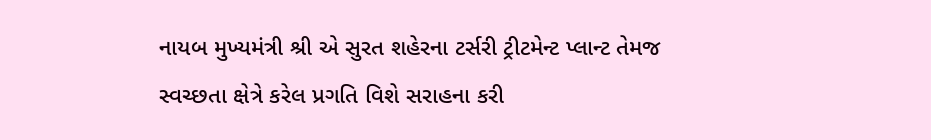નાયબ મુખ્યમંત્રી શ્રી એ સુરત શહેરના ટર્સરી ટ્રીટમેન્ટ પ્લાન્ટ તેમજ સ્વચ્છતા ક્ષેત્રે કરેલ પ્રગતિ વિશે સરાહના કરી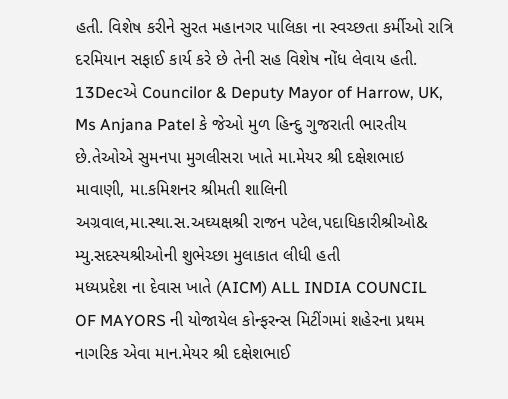હતી. વિશેષ કરીને સુરત મહાનગર પાલિકા ના સ્વચ્છતા કર્મીઓ રાત્રિ દરમિયાન સફાઈ કાર્ય કરે છે તેની સહ વિશેષ નોંધ લેવાય હતી.
13Decએ Councilor & Deputy Mayor of Harrow, UK, Ms Anjana Patel કે જેઓ મુળ હિન્દુ ગુજરાતી ભારતીય છે.તેઓએ સુમનપા મુગલીસરા ખાતે મા.મેયર શ્રી દક્ષેશભાઇ માવાણી, મા.કમિશનર શ્રીમતી શાલિની અગ્રવાલ,મા.સ્થા.સ.અઘ્યક્ષશ્રી રાજન પટેલ,પદાધિકારીશ્રીઓ& મ્યુ.સદસ્યશ્રીઓની શુભેચ્છા મુલાકાત લીધી હતી
મધ્યપ્રદેશ ના દેવાસ ખાતે (AICM) ALL INDIA COUNCIL OF MAYORS ની યોજાયેલ કોન્ફરન્સ મિટીંગમાં શહેરના પ્રથમ નાગરિક એવા માન.મેયર શ્રી દક્ષેશભાઈ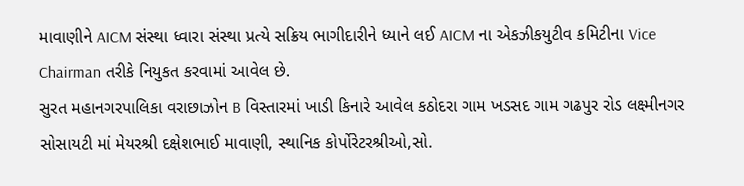માવાણીને AICM સંસ્થા ધ્વારા સંસ્થા પ્રત્યે સક્રિય ભાગીદારીને ધ્યાને લઈ AICM ના એકઝીકયુટીવ કમિટીના Vice Chairman તરીકે નિયુકત કરવામાં આવેલ છે.
સુરત મહાનગરપાલિકા વરાછાઝોન B વિસ્તારમાં ખાડી કિનારે આવેલ કઠોદરા ગામ ખડસદ ગામ ગઢપુર રોડ લક્ષ્મીનગર સોસાયટી માં મેયરશ્રી દક્ષેશભાઈ માવાણી, સ્થાનિક કોર્પોરેટરશ્રીઓ,સો.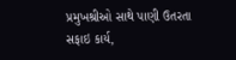પ્રમુખશ્રીઓ સાથે પાણી ઉતરતા સફાઇ કાર્ય,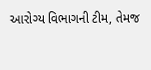આરોગ્ય વિભાગની ટીમ, તેમજ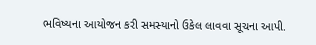ભવિષ્યના આયોજન કરી સમસ્યાનો ઉકેલ લાવવા સૂચના આપી.